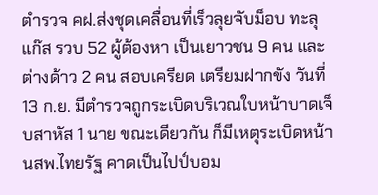ตำรวจ คฝ.ส่งชุดเคลื่อนที่เร็วลุยจับม็อบ ทะลุแก๊ส รวบ 52 ผู้ต้องหา เป็นเยาวชน 9 คน และต่างด้าว 2 คน สอบเครียด เตรียมฝากขัง วันที่ 13 ก.ย. มีตำรวจถูกระเบิดบริเวณใบหน้าบาดเจ็บสาหัส 1 นาย ขณะเดียวกัน ก็มีเหตุระเบิดหน้า นสพ.ไทยรัฐ คาดเป็นไปป์บอม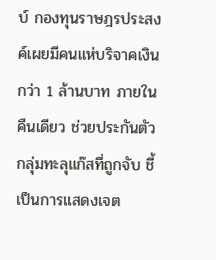บ์ กองทุนราษฎรประสงค์เผยมีคนแห่บริจาคเงินกว่า 1 ล้านบาท ภายในคืนเดียว ช่วยประกันตัวกลุ่มทะลุแก๊สที่ถูกจับ ชี้เป็นการแสดงเจต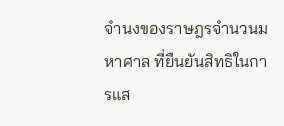จำนงของราษฎรจำนวนมหาศาล ที่ยืนยันสิทธิในการแส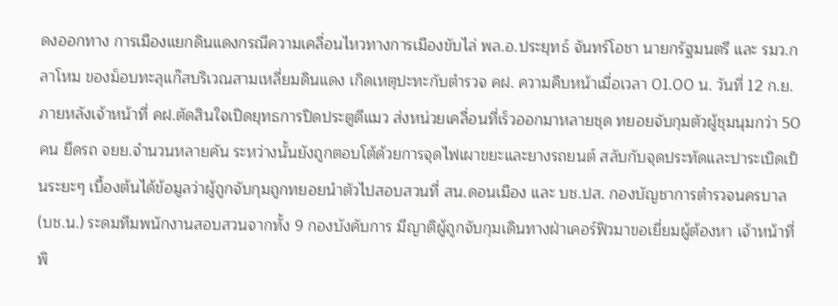ดงออกทาง การเมืองแยกดินแดงกรณีความเคลื่อนไหวทางการเมืองขับไล่ พล.อ.ประยุทธ์ จันทร์โอชา นายกรัฐมนตรี และ รมว.กลาโหม ของม็อบทะลุแก๊สบริเวณสามเหลี่ยมดินแดง เกิดเหตุปะทะกับตำรวจ คฝ. ความคืบหน้าเมื่อเวลา 01.00 น. วันที่ 12 ก.ย. ภายหลังเจ้าหน้าที่ คฝ.ตัดสินใจเปิดยุทธการปิดประตูตีแมว ส่งหน่วยเคลื่อนที่เร็วออกมาหลายชุด ทยอยจับกุมตัวผู้ชุมนุมกว่า 50 คน ยึดรถ จยย.จำนวนหลายคัน ระหว่างนั้นยังถูกตอบโต้ด้วยการจุดไฟเผาขยะและยางรถยนต์ สลับกับจุดประทัดและปาระเบิดเป็นระยะๆ เบื้องต้นได้ข้อมูลว่าผู้ถูกจับกุมถูกทยอยนำตัวไปสอบสวนที่ สน.ดอนเมือง และ บช.ปส. กองบัญชาการตำรวจนครบาล (บช.น.) ระดมทีมพนักงานสอบสวนจากทั้ง 9 กองบังคับการ มีญาติผู้ถูกจับกุมเดินทางฝ่าเคอร์ฟิวมาขอเยี่ยมผู้ต้องหา เจ้าหน้าที่พิ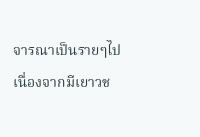จารณาเป็นรายๆไป เนื่องจากมีเยาวช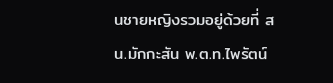นชายหญิงรวมอยู่ด้วยที่ สน.มักกะสัน พ.ต.ท.ไพรัตน์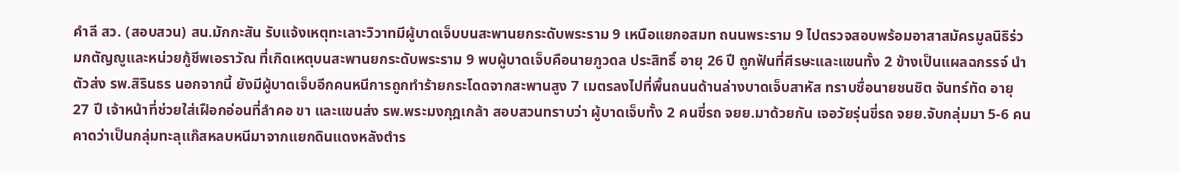คำลี สว. (สอบสวน) สน.มักกะสัน รับแจ้งเหตุทะเลาะวิวาทมีผู้บาดเจ็บบนสะพานยกระดับพระราม 9 เหนือแยกอสมท ถนนพระราม 9 ไปตรวจสอบพร้อมอาสาสมัครมูลนิธิร่วมกตัญญูและหน่วยกู้ชีพเอราวัณ ที่เกิดเหตุบนสะพานยกระดับพระราม 9 พบผู้บาดเจ็บคือนายภูวดล ประสิทธิ์ อายุ 26 ปี ถูกฟันที่ศีรษะและแขนทั้ง 2 ข้างเป็นแผลฉกรรจ์ นำตัวส่ง รพ.สิรินธร นอกจากนี้ ยังมีผู้บาดเจ็บอีกคนหนีการถูกทำร้ายกระโดดจากสะพานสูง 7 เมตรลงไปที่พื้นถนนด้านล่างบาดเจ็บสาหัส ทราบชื่อนายชนชิต จันทร์ทัด อายุ 27 ปี เจ้าหน้าที่ช่วยใส่เฝือกอ่อนที่ลำคอ ขา และแขนส่ง รพ.พระมงกุฎเกล้า สอบสวนทราบว่า ผู้บาดเจ็บทั้ง 2 คนขี่รถ จยย.มาด้วยกัน เจอวัยรุ่นขี่รถ จยย.จับกลุ่มมา 5-6 คน คาดว่าเป็นกลุ่มทะลุแก๊สหลบหนีมาจากแยกดินแดงหลังตำร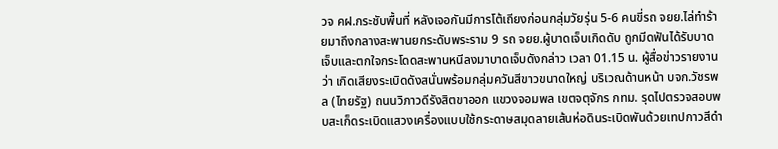วจ คฝ.กระชับพื้นที่ หลังเจอกันมีการโต้เถียงก่อนกลุ่มวัยรุ่น 5-6 คนขี่รถ จยย.ไล่ทำร้ายมาถึงกลางสะพานยกระดับพระราม 9 รถ จยย.ผู้บาดเจ็บเกิดดับ ถูกมีดฟันได้รับบาดเจ็บและตกใจกระโดดสะพานหนีลงมาบาดเจ็บดังกล่าว เวลา 01.15 น. ผู้สื่อข่าวรายงานว่า เกิดเสียงระเบิดดังสนั่นพร้อมกลุ่มควันสีขาวขนาดใหญ่ บริเวณด้านหน้า บจก.วัชรพล (ไทยรัฐ) ถนนวิภาวดีรังสิตขาออก แขวงจอมพล เขตจตุจักร กทม. รุดไปตรวจสอบพบสะเก็ดระเบิดแสวงเครื่องแบบใช้กระดาษสมุดลายเส้นห่อดินระเบิดพันด้วยเทปกาวสีดำ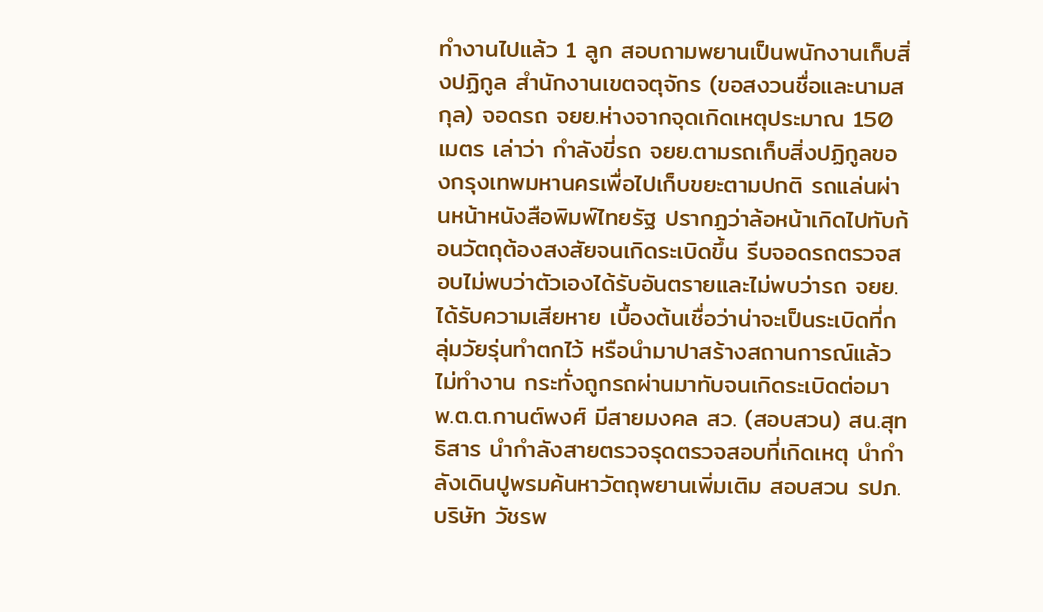ทำงานไปแล้ว 1 ลูก สอบถามพยานเป็นพนักงานเก็บสิ่งปฏิกูล สำนักงานเขตจตุจักร (ขอสงวนชื่อและนามสกุล) จอดรถ จยย.ห่างจากจุดเกิดเหตุประมาณ 150 เมตร เล่าว่า กำลังขี่รถ จยย.ตามรถเก็บสิ่งปฏิกูลของกรุงเทพมหานครเพื่อไปเก็บขยะตามปกติ รถแล่นผ่านหน้าหนังสือพิมพ์ไทยรัฐ ปรากฏว่าล้อหน้าเกิดไปทับก้อนวัตถุต้องสงสัยจนเกิดระเบิดขึ้น รีบจอดรถตรวจสอบไม่พบว่าตัวเองได้รับอันตรายและไม่พบว่ารถ จยย.ได้รับความเสียหาย เบื้องต้นเชื่อว่าน่าจะเป็นระเบิดที่กลุ่มวัยรุ่นทำตกไว้ หรือนำมาปาสร้างสถานการณ์แล้วไม่ทำงาน กระทั่งถูกรถผ่านมาทับจนเกิดระเบิดต่อมา พ.ต.ต.กานต์พงศ์ มีสายมงคล สว. (สอบสวน) สน.สุทธิสาร นำกำลังสายตรวจรุดตรวจสอบที่เกิดเหตุ นำกำลังเดินปูพรมค้นหาวัตถุพยานเพิ่มเติม สอบสวน รปภ.บริษัท วัชรพ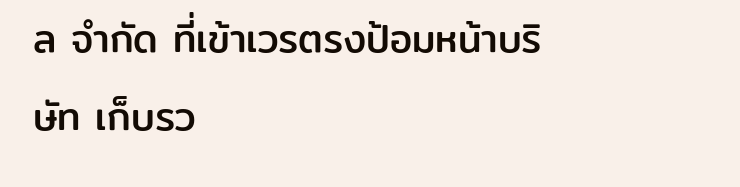ล จำกัด ที่เข้าเวรตรงป้อมหน้าบริษัท เก็บรว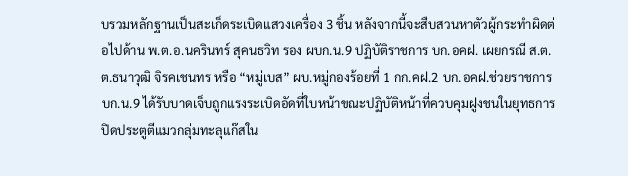บรวมหลักฐานเป็นสะเก็ดระเบิดแสวงเครื่อง 3 ชิ้น หลังจากนี้จะสืบสวนหาตัวผู้กระทำผิดต่อไปด้าน พ.ต.อ.นครินทร์ สุคนธวิท รอง ผบก.น.9 ปฏิบัติราชการ บก.อคฝ. เผยกรณี ส.ต.ต.ธนาวุฒิ จิรคเชนทร หรือ “หมู่เบส” ผบ.หมู่กองร้อยที่ 1 กก.คฝ.2 บก.อคฝ.ช่วยราชการ บก.น.9 ได้รับบาดเจ็บถูกแรงระเบิดอัดที่ใบหน้าขณะปฏิบัติหน้าที่ควบคุมฝูงชนในยุทธการปิดประตูตีแมวกลุ่มทะลุแก๊สใน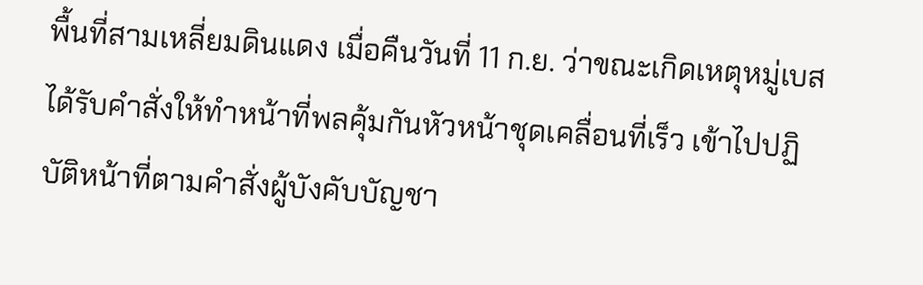พื้นที่สามเหลี่ยมดินแดง เมื่อคืนวันที่ 11 ก.ย. ว่าขณะเกิดเหตุหมู่เบสได้รับคำสั่งให้ทำหน้าที่พลคุ้มกันหัวหน้าชุดเคลื่อนที่เร็ว เข้าไปปฏิบัติหน้าที่ตามคำสั่งผู้บังคับบัญชา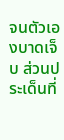จนตัวเองบาดเจ็บ ส่วนประเด็นที่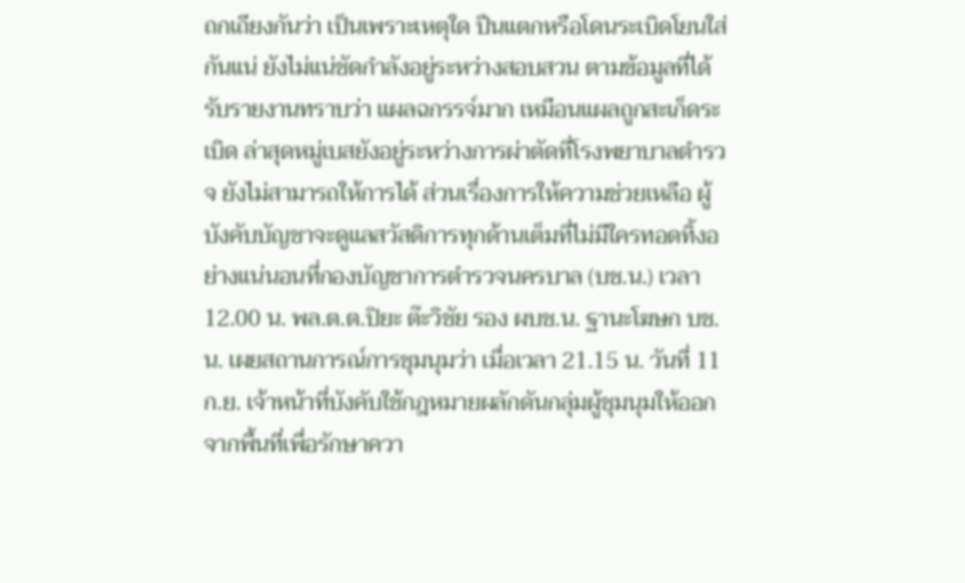ถกเถียงกันว่า เป็นเพราะเหตุใด ปืนแตกหรือโดนระเบิดโยนใส่กันแน่ ยังไม่แน่ชัดกำลังอยู่ระหว่างสอบสวน ตามข้อมูลที่ได้รับรายงานทราบว่า เเผลฉกรรจ์มาก เหมือนแผลถูกสะเก็ดระเบิด ล่าสุดหมู่เบสยังอยู่ระหว่างการผ่าตัดที่โรงพยาบาลตำรวจ ยังไม่สามารถให้การได้ ส่วนเรื่องการให้ความช่วยเหลือ ผู้บังคับบัญชาจะดูแลสวัสดิการทุกด้านเต็มที่ไม่มีใครทอดทิ้งอย่างแน่นอนที่กองบัญชาการตำรวจนครบาล (บช.น.) เวลา 12.00 น. พล.ต.ต.ปิยะ ต๊ะวิชัย รอง ผบช.น. ฐานะโฆษก บช.น. เผยสถานการณ์การชุมนุมว่า เมื่อเวลา 21.15 น. วันที่ 11 ก.ย. เจ้าหน้าที่บังคับใช้กฎหมายผลักดันกลุ่มผู้ชุมนุมให้ออกจากพื้นที่เพื่อรักษาควา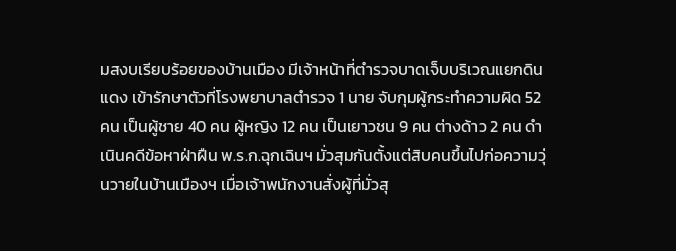มสงบเรียบร้อยของบ้านเมือง มีเจ้าหน้าที่ตำรวจบาดเจ็บบริเวณแยกดินแดง เข้ารักษาตัวที่โรงพยาบาลตำรวจ 1 นาย จับกุมผู้กระทำความผิด 52 คน เป็นผู้ชาย 40 คน ผู้หญิง 12 คน เป็นเยาวชน 9 คน ต่างด้าว 2 คน ดำเนินคดีข้อหาฝ่าฝืน พ.ร.ก.ฉุกเฉินฯ มั่วสุมกันตั้งแต่สิบคนขึ้นไปก่อความวุ่นวายในบ้านเมืองฯ เมื่อเจ้าพนักงานสั่งผู้ที่มั่วสุ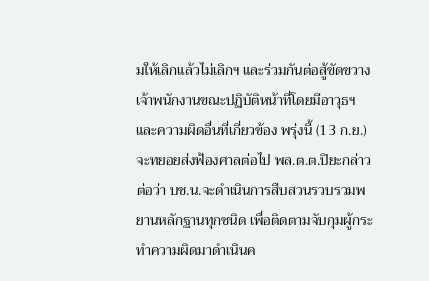มให้เลิกแล้วไม่เลิกฯ และร่วมกันต่อสู้ขัดขวางเจ้าพนักงานขณะปฏิบัติหน้าที่โดยมีอาวุธฯ และความผิดอื่นที่เกี่ยวข้อง พรุ่งนี้ (13 ก.ย.) จะทยอยส่งฟ้องศาลต่อไป พล.ต.ต.ปิยะกล่าวต่อว่า บช.น.จะดำเนินการสืบสวนรวบรวมพยานหลักฐานทุกชนิด เพื่อติดตามจับกุมผู้กระทำความผิดมาดำเนินค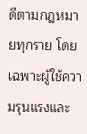ดีตามกฎหมายทุกราย โดยเฉพาะผู้ใช้ความรุนแรงและ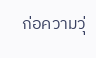ก่อความวุ่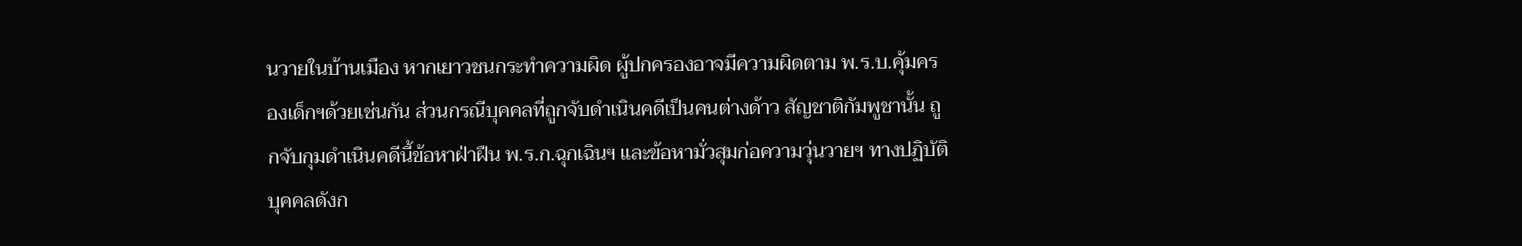นวายในบ้านเมือง หากเยาวชนกระทำความผิด ผู้ปกครองอาจมีความผิดตาม พ.ร.บ.คุ้มครองเด็กฯด้วยเช่นกัน ส่วนกรณีบุคคลที่ถูกจับดำเนินคดีเป็นคนต่างด้าว สัญชาติกัมพูชานั้น ถูกจับกุมดำเนินคดีนี้ข้อหาฝ่าฝืน พ.ร.ก.ฉุกเฉินฯ และข้อหามั่วสุมก่อความวุ่นวายฯ ทางปฏิบัติบุคคลดังก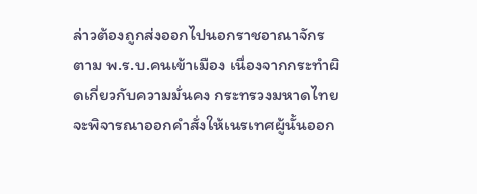ล่าวต้องถูกส่งออกไปนอกราชอาณาจักร ตาม พ.ร.บ.คนเข้าเมือง เนื่องจากกระทำผิดเกี่ยวกับความมั่นคง กระทรวงมหาดไทยจะพิจารณาออกคำสั่งให้เนรเทศผู้นั้นออก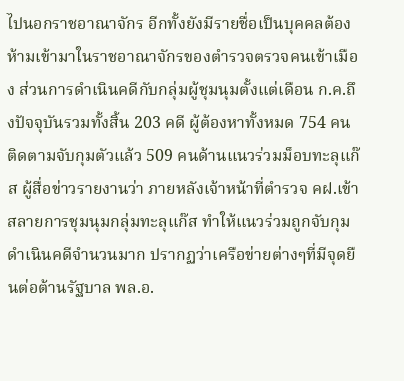ไปนอกราชอาณาจักร อีกทั้งยังมีรายชื่อเป็นบุคคลต้องห้ามเข้ามาในราชอาณาจักรของตำรวจตรวจคนเข้าเมือง ส่วนการดำเนินคดีกับกลุ่มผู้ชุมนุมตั้งแต่เดือน ก.ค.ถึงปัจจุบันรวมทั้งสิ้น 203 คดี ผู้ต้องหาทั้งหมด 754 คน ติดตามจับกุมตัวแล้ว 509 คนด้านแนวร่วมม็อบทะลุแก๊ส ผู้สื่อข่าวรายงานว่า ภายหลังเจ้าหน้าที่ตำรวจ คฝ.เข้าสลายการชุมนุมกลุ่มทะลุแก๊ส ทำให้แนวร่วมถูกจับกุมดำเนินคดีจำนวนมาก ปรากฏว่าเครือข่ายต่างๆที่มีจุดยืนต่อต้านรัฐบาล พล.อ.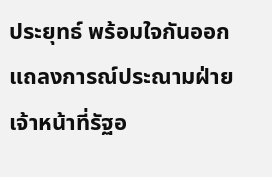ประยุทธ์ พร้อมใจกันออกแถลงการณ์ประณามฝ่ายเจ้าหน้าที่รัฐอ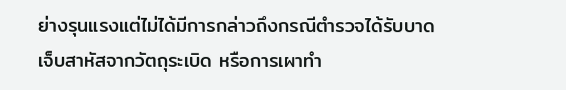ย่างรุนแรงแต่ไม่ได้มีการกล่าวถึงกรณีตำรวจได้รับบาดเจ็บสาหัสจากวัตถุระเบิด หรือการเผาทำ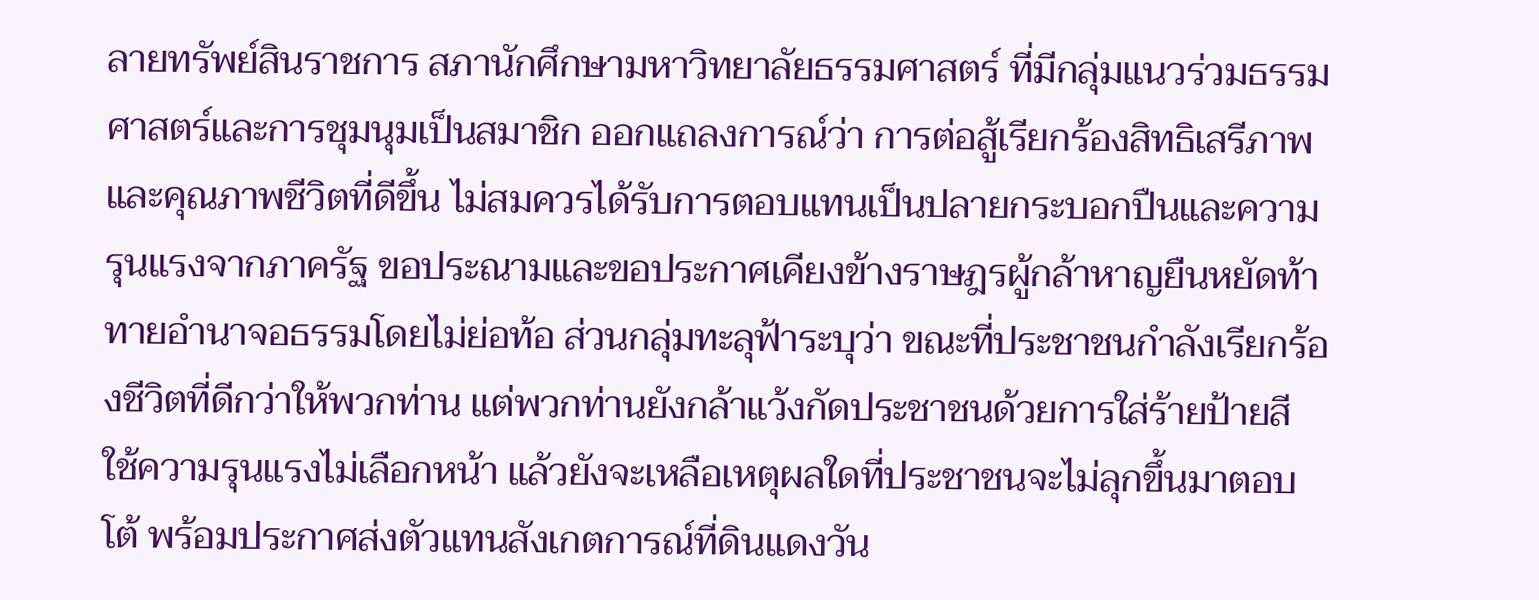ลายทรัพย์สินราชการ สภานักศึกษามหาวิทยาลัยธรรมศาสตร์ ที่มีกลุ่มแนวร่วมธรรมศาสตร์และการชุมนุมเป็นสมาชิก ออกแถลงการณ์ว่า การต่อสู้เรียกร้องสิทธิเสรีภาพและคุณภาพชีวิตที่ดีขึ้น ไม่สมควรได้รับการตอบแทนเป็นปลายกระบอกปืนและความรุนแรงจากภาครัฐ ขอประณามและขอประกาศเคียงข้างราษฎรผู้กล้าหาญยืนหยัดท้าทายอำนาจอธรรมโดยไม่ย่อท้อ ส่วนกลุ่มทะลุฟ้าระบุว่า ขณะที่ประชาชนกำลังเรียกร้องชีวิตที่ดีกว่าให้พวกท่าน แต่พวกท่านยังกล้าแว้งกัดประชาชนด้วยการใส่ร้ายป้ายสี ใช้ความรุนแรงไม่เลือกหน้า แล้วยังจะเหลือเหตุผลใดที่ประชาชนจะไม่ลุกขึ้นมาตอบโต้ พร้อมประกาศส่งตัวแทนสังเกตการณ์ที่ดินแดงวัน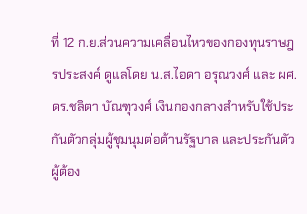ที่ 12 ก.ย.ส่วนความเคลื่อนไหวของกองทุนราษฎรประสงค์ ดูแลโดย น.ส.ไอดา อรุณวงศ์ และ ผศ.ดร.ชลิตา บัณฑุวงศ์ เงินกองกลางสำหรับใช้ประกันตัวกลุ่มผู้ชุมนุมต่อต้านรัฐบาล และประกันตัวผู้ต้อง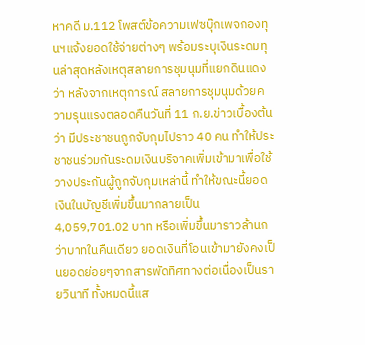หาคดี ม.112 โพสต์ข้อความเฟซบุ๊กเพจกองทุนฯแจ้งยอดใช้จ่ายต่างๆ พร้อมระบุเงินระดมทุนล่าสุดหลังเหตุสลายการชุมนุมที่แยกดินแดงว่า หลังจากเหตุการณ์ สลายการชุมนุมด้วยความรุนแรงตลอดคืนวันที่ 11 ก.ย.ข่าวเบื้องต้นว่า มีประชาชนถูกจับกุมไปราว 40 คน ทำให้ประชาชนร่วมกันระดมเงินบริจาคเพิ่มเข้ามาเพื่อใช้วางประกันผู้ถูกจับกุมเหล่านี้ ทำให้ขณะนี้ยอดเงินในบัญชีเพิ่มขึ้นมากลายเป็น 4,059,701.02 บาท หรือเพิ่มขึ้นมาราวล้านกว่าบาทในคืนเดียว ยอดเงินที่โอนเข้ามายังคงเป็นยอดย่อยๆจากสารพัดทิศทางต่อเนื่องเป็นรายวินาที ทั้งหมดนี้แส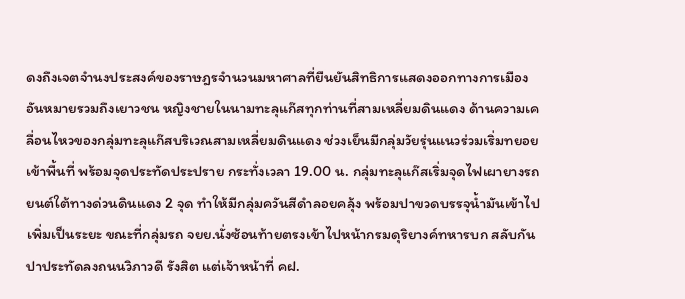ดงถึงเจตจำนงประสงค์ของราษฎรจำนวนมหาศาลที่ยืนยันสิทธิการแสดงออกทางการเมือง อันหมายรวมถึงเยาวชน หญิงชายในนามทะลุแก๊สทุกท่านที่สามเหลี่ยมดินแดง ด้านความเคลื่อนไหวของกลุ่มทะลุแก๊สบริเวณสามเหลี่ยมดินแดง ช่วงเย็นมีกลุ่มวัยรุ่นแนวร่วมเริ่มทยอยเข้าพื้นที่ พร้อมจุดประทัดประปราย กระทั่งเวลา 19.00 น. กลุ่มทะลุแก๊สเริ่มจุดไฟเผายางรถยนต์ใต้ทางด่วนดินแดง 2 จุด ทำให้มีกลุ่มควันสีดำลอยคลุ้ง พร้อมปาขวดบรรจุน้ำมันเข้าไปเพิ่มเป็นระยะ ขณะที่กลุ่มรถ จยย.นั่งซ้อนท้ายตรงเข้าไปหน้ากรมดุริยางค์ทหารบก สลับกันปาประทัดลงถนนวิภาวดี รังสิต แต่เจ้าหน้าที่ คฝ.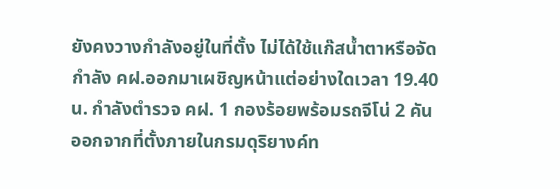ยังคงวางกำลังอยู่ในที่ตั้ง ไม่ได้ใช้แก๊สน้ำตาหรือจัดกำลัง คฝ.ออกมาเผชิญหน้าแต่อย่างใดเวลา 19.40 น. กำลังตำรวจ คฝ. 1 กองร้อยพร้อมรถจีโน่ 2 คัน ออกจากที่ตั้งภายในกรมดุริยางค์ท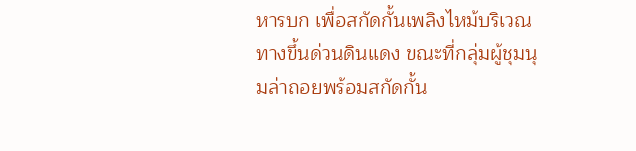หารบก เพื่อสกัดกั้นเพลิงไหม้บริเวณทางขึ้นด่วนดินแดง ขณะที่กลุ่มผู้ชุมนุมล่าถอยพร้อมสกัดกั้น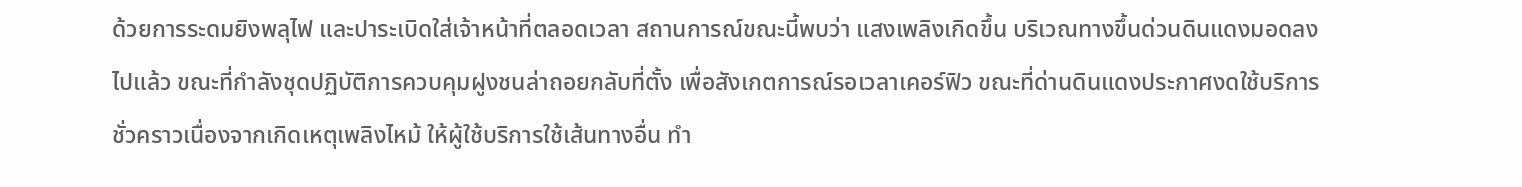ด้วยการระดมยิงพลุไฟ และปาระเบิดใส่เจ้าหน้าที่ตลอดเวลา สถานการณ์ขณะนี้พบว่า แสงเพลิงเกิดขึ้น บริเวณทางขึ้นด่วนดินแดงมอดลงไปแล้ว ขณะที่กำลังชุดปฏิบัติการควบคุมฝูงชนล่าถอยกลับที่ตั้ง เพื่อสังเกตการณ์รอเวลาเคอร์ฟิว ขณะที่ด่านดินแดงประกาศงดใช้บริการชั่วคราวเนื่องจากเกิดเหตุเพลิงไหม้ ให้ผู้ใช้บริการใช้เส้นทางอื่น ทำ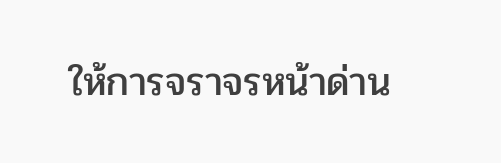ให้การจราจรหน้าด่าน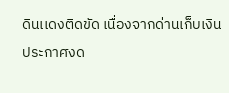ดินเเดงติดขัด เนื่องจากด่านเก็บเงินประกาศงด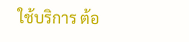ใช้บริการ ต้อ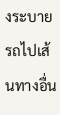งระบายรถไปเส้นทางอื่น